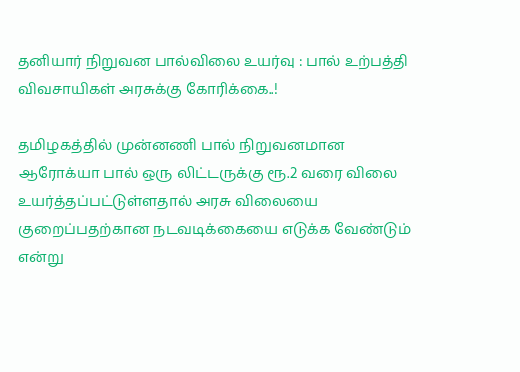தனியார் நிறுவன பால்விலை உயர்வு : பால் உற்பத்தி விவசாயிகள் அரசுக்கு கோரிக்கை..!

தமிழகத்தில் முன்னணி பால் நிறுவனமான ஆரோக்யா பால் ஒரு லிட்டருக்கு ரூ.2 வரை விலை உயர்த்தப்பட்டுள்ளதால் அரசு விலையை குறைப்பதற்கான நடவடிக்கையை எடுக்க வேண்டும் என்று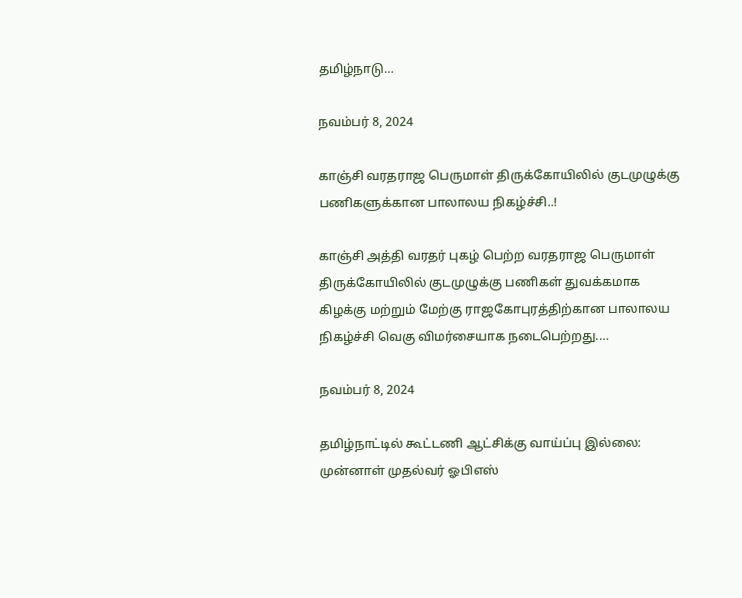தமிழ்நாடு…

நவம்பர் 8, 2024

காஞ்சி வரதராஜ பெருமாள் திருக்கோயிலில் குடமுழுக்கு பணிகளுக்கான பாலாலய நிகழ்ச்சி..!

காஞ்சி அத்தி வரதர் புகழ் பெற்ற வரதராஜ பெருமாள் திருக்கோயிலில் குடமுழுக்கு பணிகள் துவக்கமாக கிழக்கு மற்றும் மேற்கு ராஜகோபுரத்திற்கான பாலாலய நிகழ்ச்சி வெகு விமர்சையாக நடைபெற்றது.…

நவம்பர் 8, 2024

தமிழ்நாட்டில் கூட்டணி ஆட்சிக்கு வாய்ப்பு இல்லை: முன்னாள் முதல்வர் ஓபிஎஸ்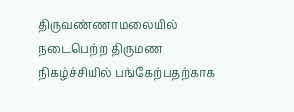திருவண்ணாமலையில் நடைபெற்ற திருமண நிகழ்ச்சியில் பங்கேற்பதற்காக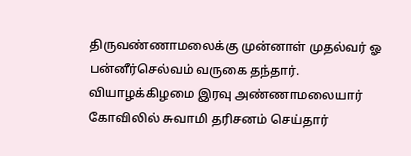திருவண்ணாமலைக்கு முன்னாள் முதல்வர் ஓ பன்னீர்செல்வம் வருகை தந்தார். வியாழக்கிழமை இரவு அண்ணாமலையார் கோவிலில் சுவாமி தரிசனம் செய்தார்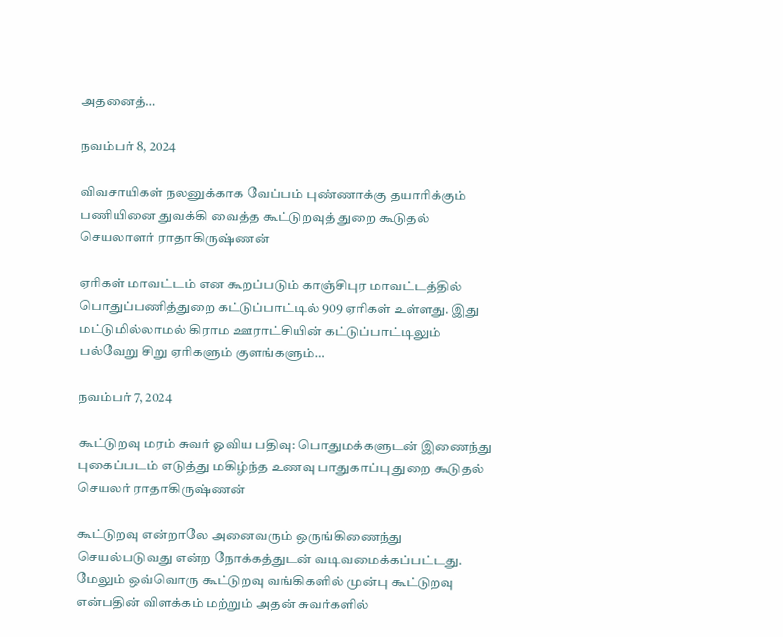அதனைத்…

நவம்பர் 8, 2024

விவசாயிகள் நலனுக்காக வேப்பம் புண்ணாக்கு தயாரிக்கும் பணியினை துவக்கி வைத்த கூட்டுறவுத் துறை கூடுதல் செயலாளர் ராதாகிருஷ்ணன்

ஏரிகள் மாவட்டம் என கூறப்படும் காஞ்சிபுர மாவட்டத்தில் பொதுப்பணித்துறை கட்டுப்பாட்டில் 909 ஏரிகள் உள்ளது. இது மட்டுமில்லாமல் கிராம ஊராட்சியின் கட்டுப்பாட்டிலும் பல்வேறு சிறு ஏரிகளும் குளங்களும்…

நவம்பர் 7, 2024

கூட்டுறவு மரம் சுவர் ஓவிய பதிவு: பொதுமக்களுடன் இணைந்து புகைப்படம் எடுத்து மகிழ்ந்த உணவு பாதுகாப்பு துறை கூடுதல் செயலர் ராதாகிருஷ்ணன்

கூட்டுறவு என்றாலே அனைவரும் ஒருங்கிணைந்து செயல்படுவது என்ற நோக்கத்துடன் வடிவமைக்கப்பட்டது. மேலும் ஒவ்வொரு கூட்டுறவு வங்கிகளில் முன்பு கூட்டுறவு என்பதின் விளக்கம் மற்றும் அதன் சுவர்களில்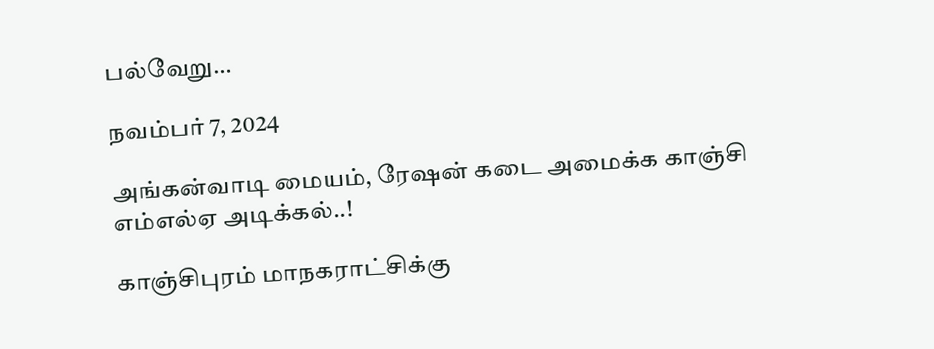பல்வேறு…

நவம்பர் 7, 2024

அங்கன்வாடி மையம், ரேஷன் கடை அமைக்க காஞ்சி எம்எல்ஏ அடிக்கல்..!

காஞ்சிபுரம் மாநகராட்சிக்கு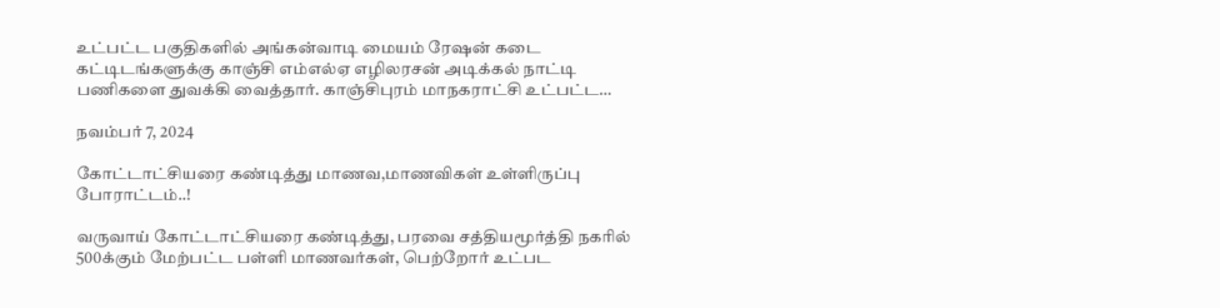உட்பட்ட பகுதிகளில் அங்கன்வாடி மையம் ரேஷன் கடை கட்டிடங்களுக்கு காஞ்சி எம்எல்ஏ எழிலரசன் அடிக்கல் நாட்டி பணிகளை துவக்கி வைத்தார். காஞ்சிபுரம் மாநகராட்சி உட்பட்ட…

நவம்பர் 7, 2024

கோட்டாட்சியரை கண்டித்து மாணவ,மாணவிகள் உள்ளிருப்பு போராட்டம்..!

வருவாய் கோட்டாட்சியரை கண்டித்து, பரவை சத்தியமூர்த்தி நகரில் 500க்கும் மேற்பட்ட பள்ளி மாணவர்கள், பெற்றோர் உட்பட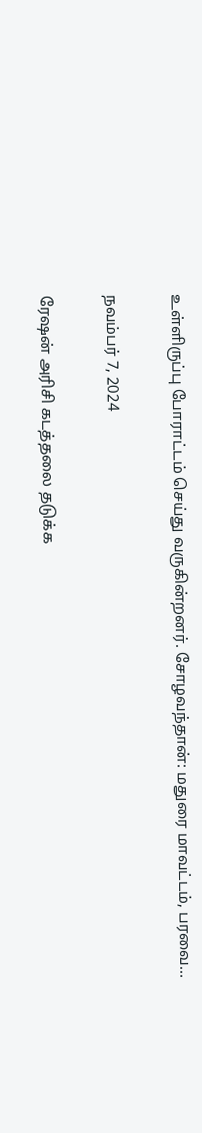உள்ளிருப்பு போராட்டம் செய்து வருகின்றனர். சோழவந்தான்: மதுரை மாவட்டம், பரவை…

நவம்பர் 7, 2024

ரேஷன் அரிசி கடத்தலை தடுக்க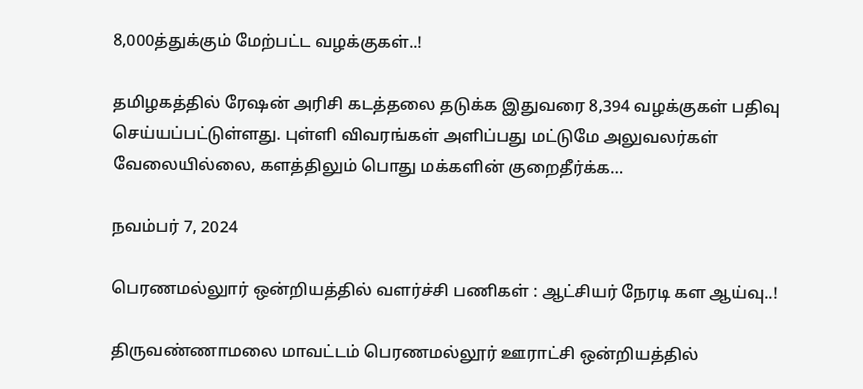8,000த்துக்கும் மேற்பட்ட வழக்குகள்..!

தமிழகத்தில் ரேஷன் அரிசி கடத்தலை தடுக்க இதுவரை 8,394 வழக்குகள் பதிவு செய்யப்பட்டுள்ளது. புள்ளி விவரங்கள் அளிப்பது மட்டுமே அலுவலர்கள் வேலையில்லை, களத்திலும் பொது மக்களின் குறைதீர்க்க…

நவம்பர் 7, 2024

பெரணமல்லுார் ஒன்றியத்தில் வளர்ச்சி பணிகள் : ஆட்சியர் நேரடி கள ஆய்வு..!

திருவண்ணாமலை மாவட்டம் பெரணமல்லூர் ஊராட்சி ஒன்றியத்தில்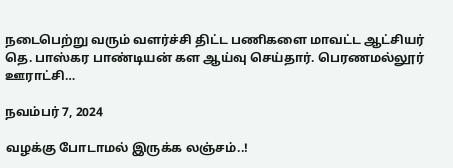நடைபெற்று வரும் வளர்ச்சி திட்ட பணிகளை மாவட்ட ஆட்சியர் தெ. பாஸ்கர பாண்டியன் கள ஆய்வு செய்தார். பெரணமல்லூர் ஊராட்சி…

நவம்பர் 7, 2024

வழக்கு போடாமல் இருக்க லஞ்சம்..!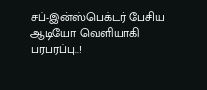சப்-இன்ஸ்பெக்டர் பேசிய ஆடியோ வெளியாகி பரபரப்பு..!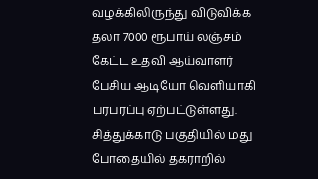வழக்கிலிருந்து விடுவிக்க தலா 7000 ரூபாய் லஞ்சம் கேட்ட உதவி ஆய்வாளர் பேசிய ஆடியோ வெளியாகி பரபரப்பு ஏற்பட்டுள்ளது. சித்துக்காடு பகுதியில் மது போதையில் தகராறில்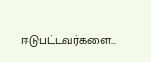ஈடுபட்டவர்களை…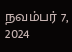நவம்பர் 7, 2024